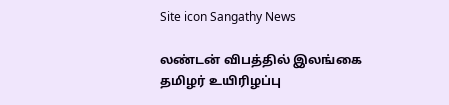Site icon Sangathy News

லண்டன் விபத்தில் இலங்கை தமிழர் உயிரிழப்பு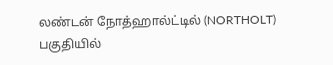லண்டன் நோத்ஹால்ட்டில் (NORTHOLT) பகுதியில்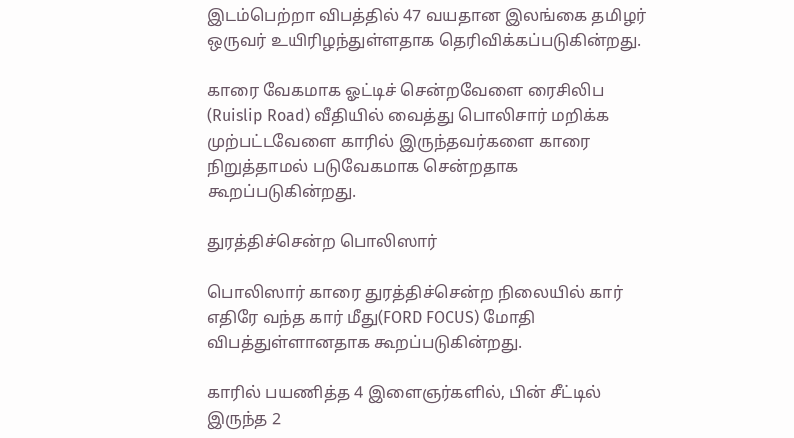இடம்பெற்றா விபத்தில் 47 வயதான இலங்கை தமிழர் ஒருவர் உயிரிழந்துள்ளதாக தெரிவிக்கப்படுகின்றது.

காரை வேகமாக ஓட்டிச் சென்றவேளை ரைசிலிப (Ruislip Road) வீதியில் வைத்து பொலிசார் மறிக்க முற்பட்டவேளை காரில் இருந்தவர்களை காரை நிறுத்தாமல் படுவேகமாக சென்றதாக கூறப்படுகின்றது.

துரத்திச்சென்ற பொலிஸார்

பொலிஸார் காரை துரத்திச்சென்ற நிலையில் கார் எதிரே வந்த கார் மீது(FORD FOCUS) மோதி விபத்துள்ளானதாக கூறப்படுகின்றது.

காரில் பயணித்த 4 இளைஞர்களில், பின் சீட்டில் இருந்த 2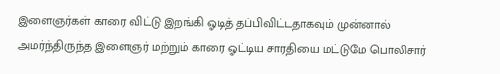இளைஞர்கள் காரை விட்டு இறங்கி ஓடித் தப்பிவிட்டதாகவும் முன்னால் அமர்ந்திருந்த இளைஞர் மற்றும் காரை ஓட்டிய சாரதியை மட்டுமே பொலிசார்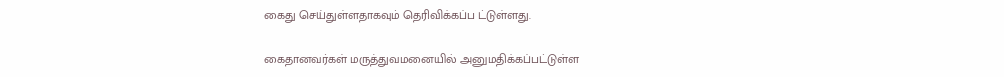கைது செய்துள்ளதாகவும் தெரிவிக்கப்ப ட்டுள்ளது.

கைதானவர்கள் மருத்துவமனையில் அனுமதிக்கப்பட்டுள்ள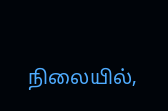நிலையில்,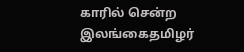காரில் சென்ற இலங்கைதமிழர்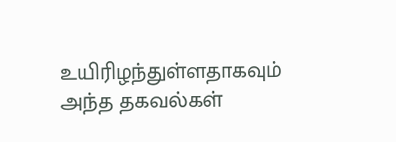உயிரிழந்துள்ளதாகவும் அந்த தகவல்கள்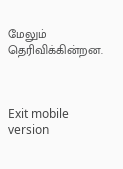மேலும் தெரிவிக்கின்றன.



Exit mobile version